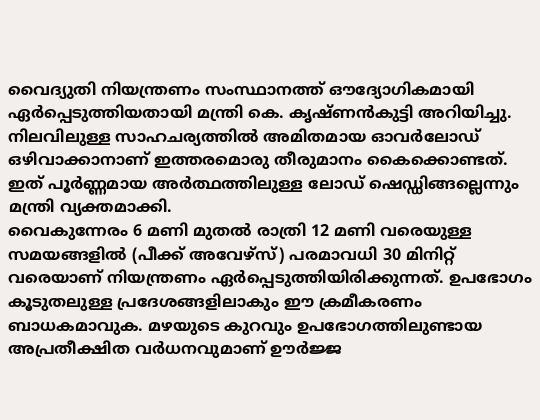വൈദ്യുതി നിയന്ത്രണം സംസ്ഥാനത്ത് ഔദ്യോഗികമായി ഏർപ്പെടുത്തിയതായി മന്ത്രി കെ. കൃഷ്ണൻകുട്ടി അറിയിച്ചു. നിലവിലുള്ള സാഹചര്യത്തിൽ അമിതമായ ഓവർലോഡ് ഒഴിവാക്കാനാണ് ഇത്തരമൊരു തീരുമാനം കൈക്കൊണ്ടത്. ഇത് പൂർണ്ണമായ അർത്ഥത്തിലുള്ള ലോഡ് ഷെഡ്ഡിങ്ങല്ലെന്നും മന്ത്രി വ്യക്തമാക്കി.
വൈകുന്നേരം 6 മണി മുതൽ രാത്രി 12 മണി വരെയുള്ള സമയങ്ങളിൽ (പീക്ക് അവേഴ്സ്) പരമാവധി 30 മിനിറ്റ് വരെയാണ് നിയന്ത്രണം ഏർപ്പെടുത്തിയിരിക്കുന്നത്. ഉപഭോഗം കൂടുതലുള്ള പ്രദേശങ്ങളിലാകും ഈ ക്രമീകരണം ബാധകമാവുക. മഴയുടെ കുറവും ഉപഭോഗത്തിലുണ്ടായ അപ്രതീക്ഷിത വർധനവുമാണ് ഊർജ്ജ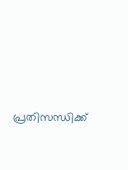പ്രതിസന്ധിക്ക്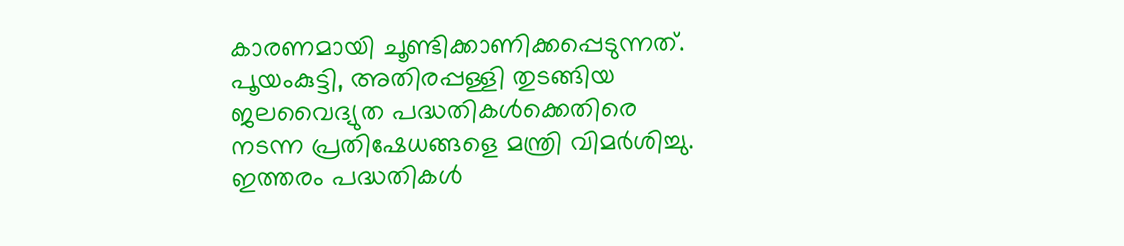കാരണമായി ചൂണ്ടിക്കാണിക്കപ്പെടുന്നത്.
പൂയംകുട്ടി, അതിരപ്പള്ളി തുടങ്ങിയ ജലവൈദ്യുത പദ്ധതികൾക്കെതിരെ നടന്ന പ്രതിഷേധങ്ങളെ മന്ത്രി വിമർശിച്ചു. ഇത്തരം പദ്ധതികൾ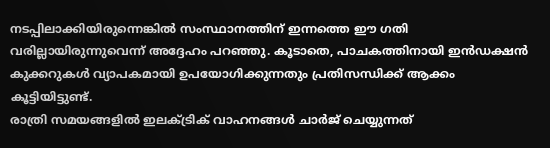നടപ്പിലാക്കിയിരുന്നെങ്കിൽ സംസ്ഥാനത്തിന് ഇന്നത്തെ ഈ ഗതി വരില്ലായിരുന്നുവെന്ന് അദ്ദേഹം പറഞ്ഞു. കൂടാതെ, പാചകത്തിനായി ഇൻഡക്ഷൻ കുക്കറുകൾ വ്യാപകമായി ഉപയോഗിക്കുന്നതും പ്രതിസന്ധിക്ക് ആക്കം കൂട്ടിയിട്ടുണ്ട്.
രാത്രി സമയങ്ങളിൽ ഇലക്ട്രിക് വാഹനങ്ങൾ ചാർജ് ചെയ്യുന്നത്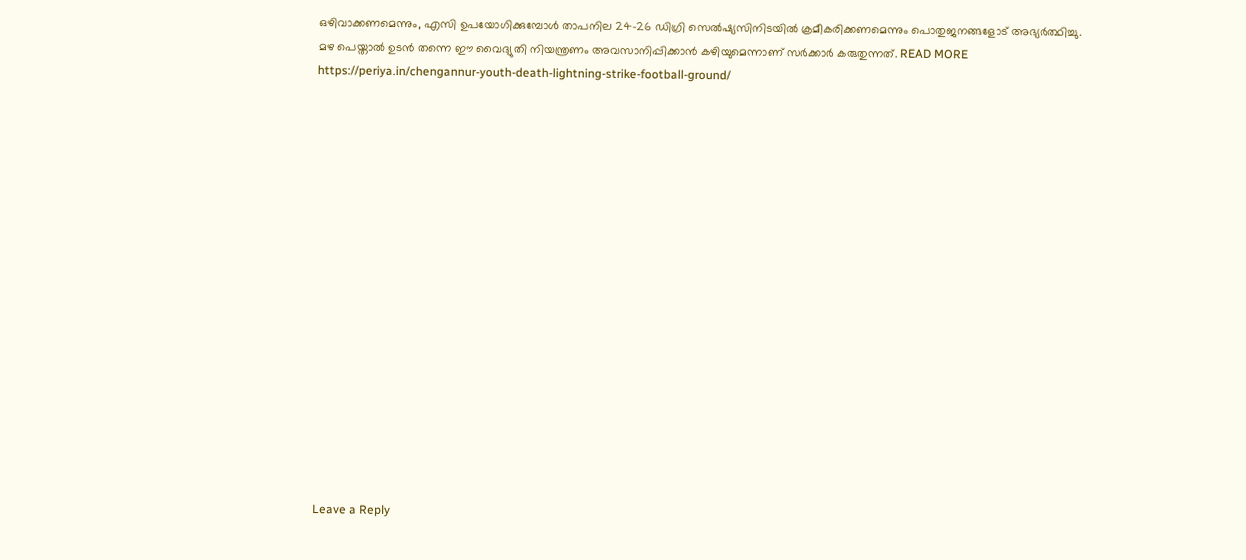ഒഴിവാക്കണമെന്നും, എസി ഉപയോഗിക്കുമ്പോൾ താപനില 24-26 ഡിഗ്രി സെൽഷ്യസിനിടയിൽ ക്രമീകരിക്കണമെന്നും പൊതുജനങ്ങളോട് അഭ്യർത്ഥിച്ചു. മഴ പെയ്താൽ ഉടൻ തന്നെ ഈ വൈദ്യുതി നിയന്ത്രണം അവസാനിപ്പിക്കാൻ കഴിയുമെന്നാണ് സർക്കാർ കരുതുന്നത്. READ MORE https://periya.in/chengannur-youth-death-lightning-strike-football-ground/

















Leave a Reply